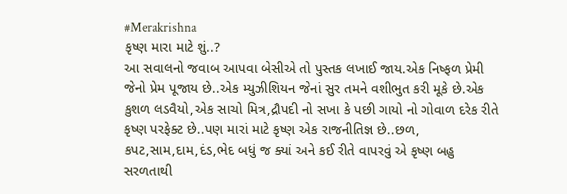#Merakrishna
કૃષ્ણ મારા માટે શું..?
આ સવાલનો જવાબ આપવા બેસીએ તો પુસ્તક લખાઈ જાય.એક નિષ્ફળ પ્રેમી જેનો પ્રેમ પૂજાય છે..એક મ્યુઝીશિયન જેનાં સુર તમને વશીભુત કરી મૂકે છે.એક કુશળ લડવૈયો,એક સાચો મિત્ર,દ્રૌપદી નો સખા કે પછી ગાયો નો ગોવાળ દરેક રીતે કૃષ્ણ પરફેક્ટ છે..પણ મારાં માટે કૃષ્ણ એક રાજનીતિજ્ઞ છે..છળ, કપટ,સામ,દામ,દંડ,ભેદ બધું જ ક્યાં અને કઈ રીતે વાપરવું એ કૃષ્ણ બહુ સરળતાથી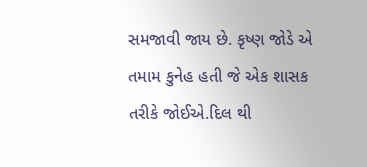સમજાવી જાય છે. કૃષ્ણ જોડે એ તમામ કુનેહ હતી જે એક શાસક તરીકે જોઈએ.દિલ થી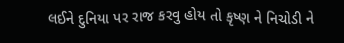લઈને દુનિયા પર રાજ કરવુ હોય તો કૃષ્ણ ને નિચોડી ને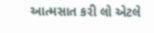આત્મસાત કરી લો એટલે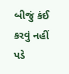બીજું કંઈ કરવું નહીં પડે